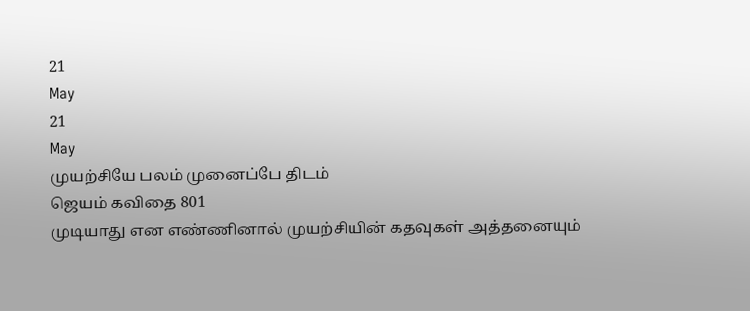21
May
21
May
முயற்சியே பலம் முனைப்பே திடம்
ஜெயம் கவிதை 801
முடியாது என எண்ணினால் முயற்சியின் கதவுகள் அத்தனையும்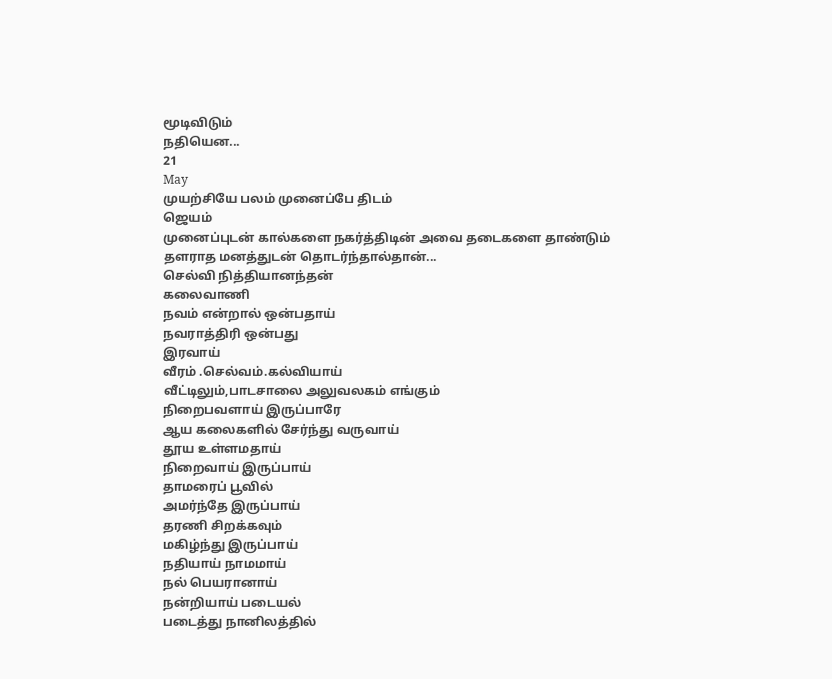மூடிவிடும்
நதியென...
21
May
முயற்சியே பலம் முனைப்பே திடம்
ஜெயம்
முனைப்புடன் கால்களை நகர்த்திடின் அவை தடைகளை தாண்டும்
தளராத மனத்துடன் தொடர்ந்தால்தான்...
செல்வி நித்தியானந்தன்
கலைவாணி
நவம் என்றால் ஒன்பதாய்
நவராத்திரி ஒன்பது
இரவாய்
வீரம் .செல்வம்.கல்வியாய்
வீட்டிலும்,பாடசாலை அலுவலகம் எங்கும்
நிறைபவளாய் இருப்பாரே
ஆய கலைகளில் சேர்ந்து வருவாய்
தூய உள்ளமதாய்
நிறைவாய் இருப்பாய்
தாமரைப் பூவில்
அமர்ந்தே இருப்பாய்
தரணி சிறக்கவும்
மகிழ்ந்து இருப்பாய்
நதியாய் நாமமாய்
நல் பெயரானாய்
நன்றியாய் படையல்
படைத்து நானிலத்தில்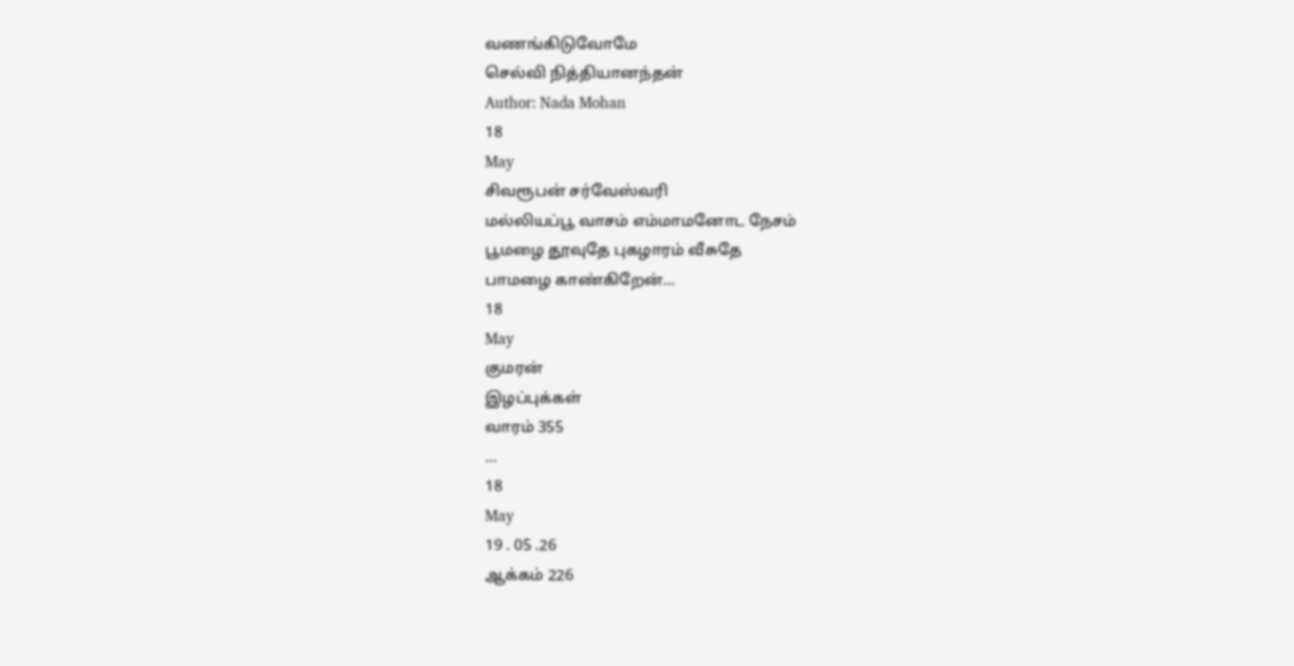வணங்கிடுவோமே
செல்வி நித்தியானந்தன்
Author: Nada Mohan
18
May
சிவரூபன் சர்வேஸ்வரி
மல்லியப்பூ வாசம் எம்மாமனோட நேசம்
பூமழை தூவுதே புகழாரம் வீசுதே
பாமழை காண்கிறேன்...
18
May
குமரன்
இழப்புக்கள்
வாரம் 355
...
18
May
19 . 05 .26
ஆக்கம் 226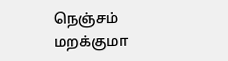நெஞ்சம் மறக்குமா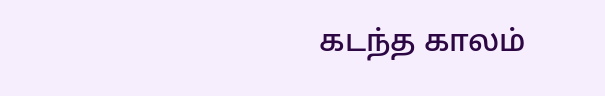கடந்த காலம்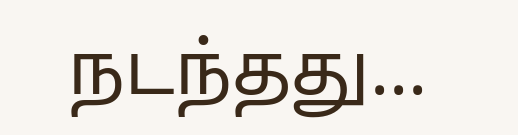நடந்தது...